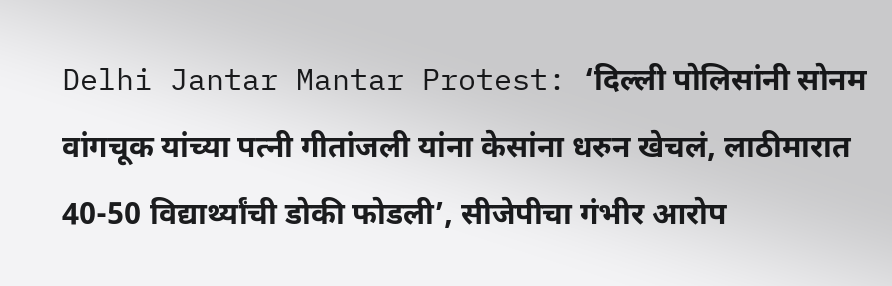Delhi Jantar Mantar Protest: ‘दिल्ली पोलिसांनी सोनम वांगचूक यांच्या पत्नी गीतांजली यांना केसांना धरुन खेचलं, लाठीमारात 40-50 विद्यार्थ्यांची डोकी फोडली’, सीजेपीचा गंभीर आरोप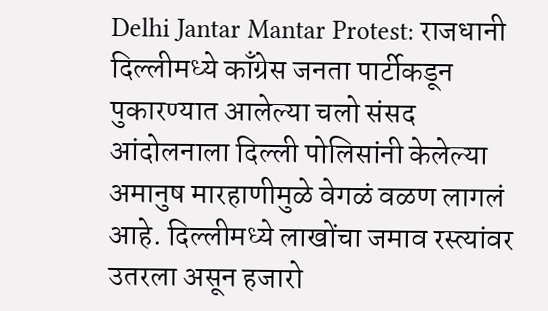Delhi Jantar Mantar Protest: राजधानी दिल्लीमध्ये काँग्रेस जनता पार्टीकडून पुकारण्यात आलेल्या चलो संसद आंदोलनाला दिल्ली पोलिसांनी केलेल्या अमानुष मारहाणीमुळे वेगळं वळण लागलं आहे. दिल्लीमध्ये लाखोंचा जमाव रस्त्यांवर उतरला असून हजारो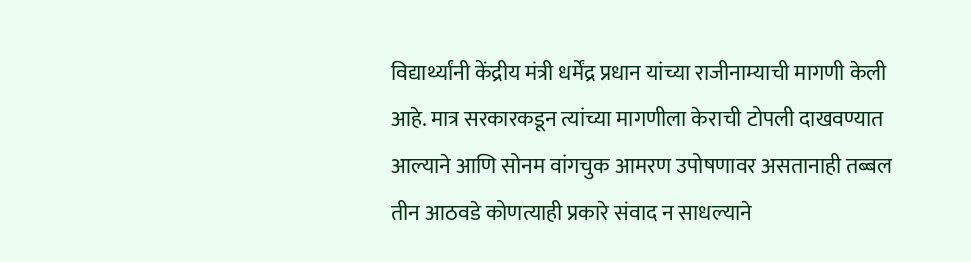विद्यार्थ्यांनी केंद्रीय मंत्री धर्मेंद्र प्रधान यांच्या राजीनाम्याची मागणी केली आहे. मात्र सरकारकडून त्यांच्या मागणीला केराची टोपली दाखवण्यात आल्याने आणि सोनम वांगचुक आमरण उपोषणावर असतानाही तब्बल तीन आठवडे कोणत्याही प्रकारे संवाद न साधल्याने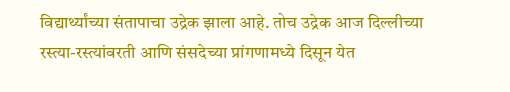विद्यार्थ्यांच्या संतापाचा उद्रेक झाला आहे. तोच उद्रेक आज दिल्लीच्या रस्त्या-रस्त्यांवरती आणि संसदेच्या प्रांगणामध्ये दिसून येत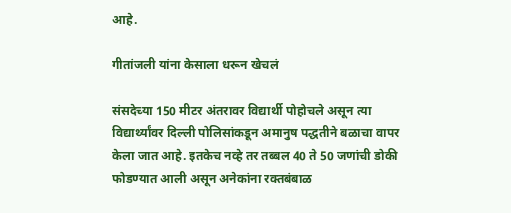आहे.

गीतांजली यांना केसाला धरून खेचलं

संसदेच्या 150 मीटर अंतरावर विद्यार्थी पोहोचले असून त्या विद्यार्थ्यांवर दिल्ली पोलिसांकडून अमानुष पद्धतीने बळाचा वापर केला जात आहे. इतकेच नव्हे तर तब्बल 40 ते 50 जणांची डोकी फोडण्यात आली असून अनेकांना रक्तबंबाळ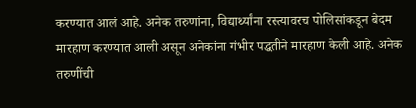करण्यात आलं आहे. अनेक तरुणांना, विद्यार्थ्यांना रस्त्यावरच पोलिसांकडून बेदम मारहाण करण्यात आली असून अनेकांना गंभीर पद्धतीने मारहाण केली आहे. अनेक तरुणींची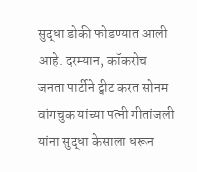सुद्धा डोकी फोडण्यात आली आहे. दरम्यान, कॉकरोच जनता पार्टीने ट्वीट करत सोनम वांगचुक यांच्या पत्नी गीतांजली यांना सुद्धा केसाला धरून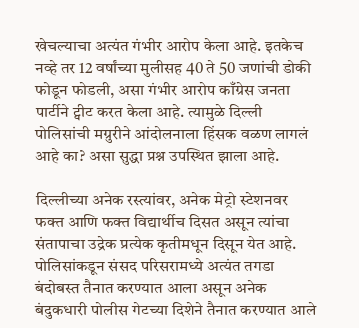खेचल्याचा अत्यंत गंभीर आरोप केला आहे. इतकेच नव्हे तर 12 वर्षांच्या मुलीसह 40 ते 50 जणांची डोकी फोडून फोडली, असा गंभीर आरोप काँग्रेस जनता पार्टीने ट्वीट करत केला आहे. त्यामुळे दिल्ली पोलिसांची मग्रुरीने आंदोलनाला हिंसक वळण लागलं आहे का? असा सुद्धा प्रश्न उपस्थित झाला आहे.

दिल्लीच्या अनेक रस्त्यांवर, अनेक मेट्रो स्टेशनवर फक्त आणि फक्त विद्यार्थीच दिसत असून त्यांचा संतापाचा उद्रेक प्रत्येक कृतीमधून दिसून येत आहे. पोलिसांकडून संसद परिसरामध्ये अत्यंत तगडा बंदोबस्त तैनात करण्यात आला असून अनेक बंदुकधारी पोलीस गेटच्या दिशेने तैनात करण्यात आले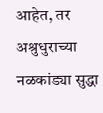आहेत, तर अश्रुधुराच्या नळकांड्या सुद्धा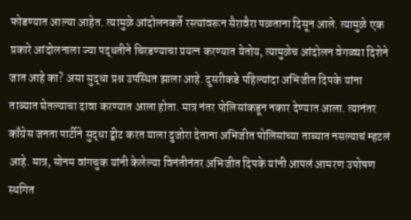फोडण्यात आल्या आहेत. त्यामुळे आंदोलनकर्ते रस्त्यांवरून सैरावैरा पळताना दिसून आले. त्यामुळे एक प्रकारे आंदोलनाला ज्या पद्धतीने चिरडण्याचा प्रयत्न करण्यात येतोय, त्यामुळेच आंदोलन वेगळ्या दिशेने जात आहे का? असा सुद्धा प्रश्न उपस्थित झाला आहे. दुसरीकडे पहिल्यांदा अभिजीत दिपके यांना ताब्यात घेतल्याचा दावा करण्यात आला होता. मात्र नंतर पोलिसांकडून नकार देण्यात आला. त्यानंतर काँग्रेस जनता पार्टीने सुद्धा ट्वीट करत याला दुजोरा देताना अभिजीत पोलिसांच्या ताब्यात नसल्याचं म्हटलं आहे. मात्र, सोनम वांगचुक यांनी केलेल्या विनंतीनंतर अभिजीत दिपके यांनी आपलं आमरण उपोषण स्थगित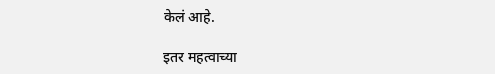केलं आहे.

इतर महत्वाच्या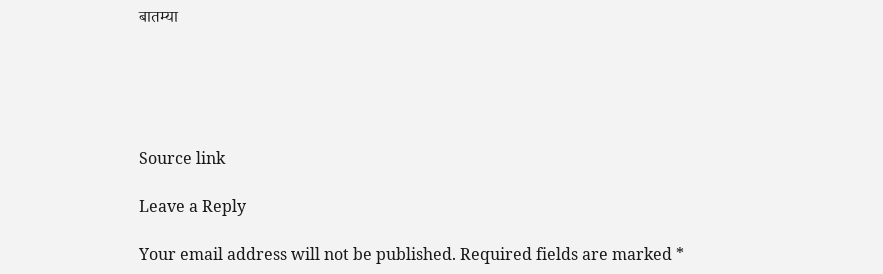बातम्या





Source link

Leave a Reply

Your email address will not be published. Required fields are marked *